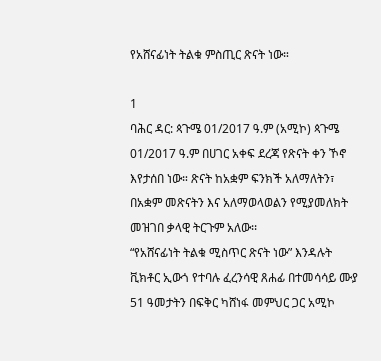የአሸናፊነት ትልቁ ምስጢር ጽናት ነው።

1
ባሕር ዳር: ጳጉሜ 01/2017 ዓ.ም (አሚኮ) ጳጉሜ 01/2017 ዓ.ም በሀገር አቀፍ ደረጃ የጽናት ቀን ኾኖ እየታሰበ ነው። ጽናት ከአቋም ፍንክች አለማለትን፣ በአቋም መጽናትን እና አለማወላወልን የሚያመለክት መዝገበ ቃላዊ ትርጉም አለው፡፡
“የአሸናፊነት ትልቁ ሚስጥር ጽናት ነው” እንዳሉት ቪክቶር ኢውጎ የተባሉ ፈረንሳዊ ጸሐፊ በተመሳሳይ ሙያ 51 ዓመታትን በፍቅር ካሸነፋ መምህር ጋር አሚኮ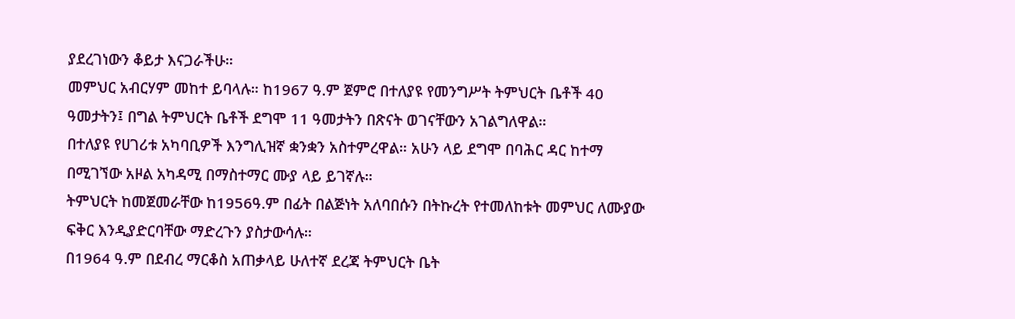ያደረገነውን ቆይታ እናጋራችሁ።
መምህር አብርሃም መከተ ይባላሉ። ከ1967 ዓ.ም ጀምሮ በተለያዩ የመንግሥት ትምህርት ቤቶች 40 ዓመታትን፤ በግል ትምህርት ቤቶች ደግሞ 11 ዓመታትን በጽናት ወገናቸውን አገልግለዋል።
በተለያዩ የሀገሪቱ አካባቢዎች እንግሊዝኛ ቋንቋን አስተምረዋል። አሁን ላይ ደግሞ በባሕር ዳር ከተማ በሚገኘው አዞል አካዳሚ በማስተማር ሙያ ላይ ይገኛሉ።
ትምህርት ከመጀመራቸው ከ1956ዓ.ም በፊት በልጅነት አለባበሱን በትኩረት የተመለከቱት መምህር ለሙያው ፍቅር እንዲያድርባቸው ማድረጉን ያስታውሳሉ።
በ1964 ዓ.ም በደብረ ማርቆስ አጠቃላይ ሁለተኛ ደረጃ ትምህርት ቤት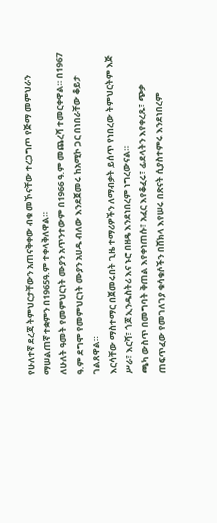የሁለተኛ ደረጃ ትምህርታቸውን አጠናቅቀው ብቁ መኾናቸው ተረጋግጦ የጅማ መምህራን ማሠልጠኛ ተቋምን በ1965ዓ.ም ተቀላቅለዋል።
ለሁለት ዓመት የመምህርነት ሙያን አጥንተውም በ1966 ዓ.ም መጨረሻ ተመርቀዋል። በ1967 ዓ.ም ደግሞ የመምህርነት ሙያን አሀዱ ብለው እንደጀመሩ ከአሚኮ ጋር በነበራቸው ቆይታ ገልጸዋል።
እርሳቸው ማስተማር በጀመሩበት ጊዜ ተማሪዎችን ለማብቃት ይሰጥ የነበረው ትምህርትም እጅ ሥራ፣ እርሻ፣ ጎጆ ኢንዱስትሪ እና ኑሮ በዘዴ እንደነበረም ነግረውናል።
ጫካ ውስጥ በመግባት ቅጠል እየቀነጠሱ፣ አፈር እየቆፈሩ፣ ፊደላትን እየቀረጹ፣ ጭቃ ጠፍጥፈው የመገለገያ ቁሳቁሶችን በሸክላ እየሠሩ በጽናት ሲያስተምሩ እንደነበረም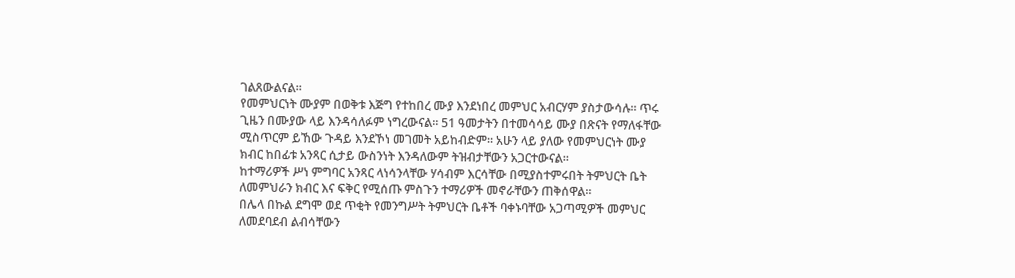ገልጸውልናል።
የመምህርነት ሙያም በወቅቱ እጅግ የተከበረ ሙያ እንደነበረ መምህር አብርሃም ያስታውሳሉ። ጥሩ ጊዜን በሙያው ላይ እንዳሳለፉም ነግረውናል። 51 ዓመታትን በተመሳሳይ ሙያ በጽናት የማለፋቸው ሚስጥርም ይኸው ጉዳይ እንደኾነ መገመት አይከብድም። አሁን ላይ ያለው የመምህርነት ሙያ ክብር ከበፊቱ አንጻር ሲታይ ውስንነት እንዳለውም ትዝብታቸውን አጋርተውናል።
ከተማሪዎች ሥነ ምግባር አንጻር ላነሳንላቸው ሃሳብም እርሳቸው በሚያስተምሩበት ትምህርት ቤት ለመምህራን ክብር እና ፍቅር የሚሰጡ ምስጉን ተማሪዎች መኖራቸውን ጠቅሰዋል።
በሌላ በኩል ደግሞ ወደ ጥቂት የመንግሥት ትምህርት ቤቶች ባቀኑባቸው አጋጣሚዎች መምህር ለመደባደብ ልብሳቸውን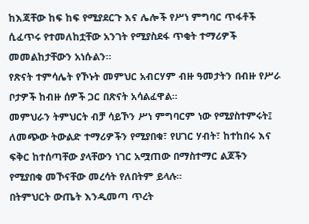ከእጃቸው ከፍ ከፍ የሚያደርጉ እና ሌሎች የሥነ ምግባር ጥፋቶች ሲፈጥሩ የተመለከቷቸው አንገት የሚያስደፋ ጥቂት ተማሪዎች መመልከታቸውን አነሱልን።
የጽናት ተምሳሌት የኾኑት መምህር አብርሃም ብዙ ዓመታትን በብዙ የሥራ ቦታዎች ከብዙ ሰዎች ጋር በጽናት አሳልፈዋል።
መምህራን ትምህርት ብቻ ሳይኾን ሥነ ምግባርም ነው የሚያስተምሩት፤ ለመጭው ትውልድ ተማሪዎችን የሚያበቁ፣ የሀገር ሃብት፣ ከተከበሩ እና ፍቅር ከተሰጣቸው ያላቸውን ነገር አሟጠው በማስተማር ልጆችን የሚያበቁ መኾናቸው መረሳት የለበትም ይላሉ።
በትምህርት ውጤት እንዲመጣ ጥረት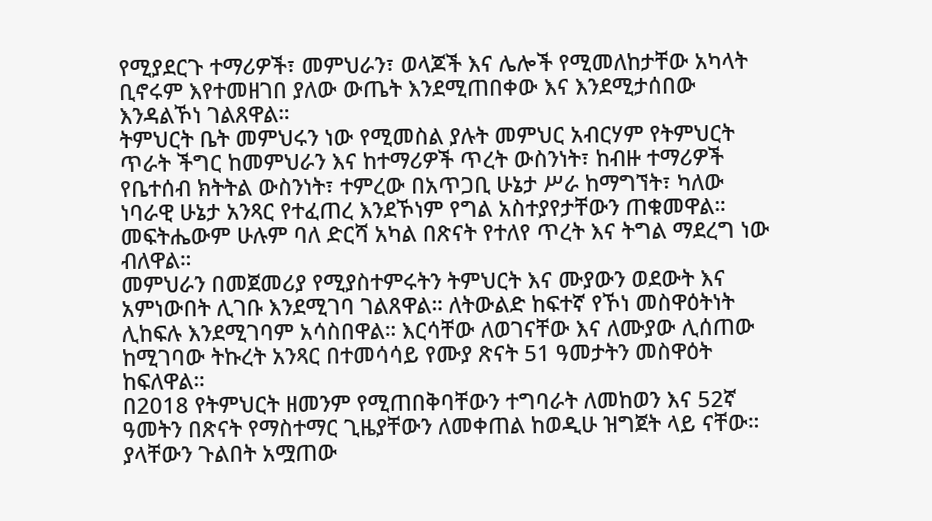የሚያደርጉ ተማሪዎች፣ መምህራን፣ ወላጆች እና ሌሎች የሚመለከታቸው አካላት ቢኖሩም እየተመዘገበ ያለው ውጤት እንደሚጠበቀው እና እንደሚታሰበው እንዳልኾነ ገልጸዋል።
ትምህርት ቤት መምህሩን ነው የሚመስል ያሉት መምህር አብርሃም የትምህርት ጥራት ችግር ከመምህራን እና ከተማሪዎች ጥረት ውስንነት፣ ከብዙ ተማሪዎች የቤተሰብ ክትትል ውስንነት፣ ተምረው በአጥጋቢ ሁኔታ ሥራ ከማግኘት፣ ካለው ነባራዊ ሁኔታ አንጻር የተፈጠረ እንደኾነም የግል አስተያየታቸውን ጠቁመዋል።
መፍትሔውም ሁሉም ባለ ድርሻ አካል በጽናት የተለየ ጥረት እና ትግል ማደረግ ነው ብለዋል።
መምህራን በመጀመሪያ የሚያስተምሩትን ትምህርት እና ሙያውን ወደውት እና አምነውበት ሊገቡ እንደሚገባ ገልጸዋል። ለትውልድ ከፍተኛ የኾነ መስዋዕትነት ሊከፍሉ እንደሚገባም አሳስበዋል። እርሳቸው ለወገናቸው እና ለሙያው ሊሰጠው ከሚገባው ትኩረት አንጻር በተመሳሳይ የሙያ ጽናት 51 ዓመታትን መስዋዕት ከፍለዋል።
በ2018 የትምህርት ዘመንም የሚጠበቅባቸውን ተግባራት ለመከወን እና 52ኛ ዓመትን በጽናት የማስተማር ጊዜያቸውን ለመቀጠል ከወዲሁ ዝግጀት ላይ ናቸው።
ያላቸውን ጉልበት አሟጠው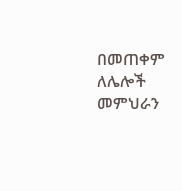በመጠቀም ለሌሎች መምህራን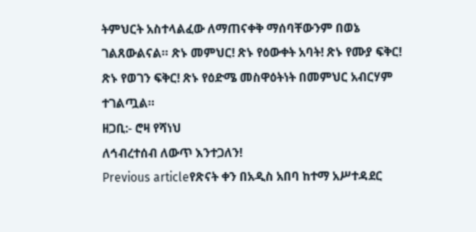ትምህርት አስተላልፈው ለማጠናቀቅ ማሰባቸውንም በወኔ ገልጸውልናል። ጽኑ መምህር! ጽኑ የዕውቀት አባት! ጽኑ የሙያ ፍቅር! ጽኑ የወገን ፍቅር! ጽኑ የዕድሜ መስዋዕትነት በመምህር አብርሃም ተገልጧል።
ዘጋቢ:- ሮዛ የሻነህ
ለኅብረተሰብ ለውጥ እንተጋለን!
Previous articleየጽናት ቀን በአዲስ አበባ ከተማ አሥተዳደር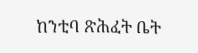ከንቲባ ጽሕፈት ቤት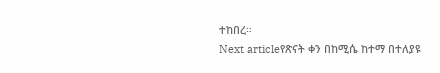ተከበረ።
Next articleየጽናት ቀን በከሚሴ ከተማ በተለያዩ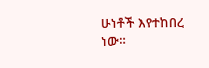ሁነቶች እየተከበረ ነው።